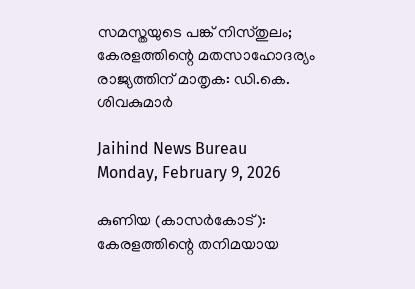സമസ്തയുടെ പങ്ക് നിസ്തുലം; കേരളത്തിന്റെ മതസാഹോദര്യം രാജ്യത്തിന് മാതൃക: ഡി.കെ. ശിവകുമാര്‍

Jaihind News Bureau
Monday, February 9, 2026

കുണിയ (കാസര്‍കോട്): കേരളത്തിന്റെ തനിമയായ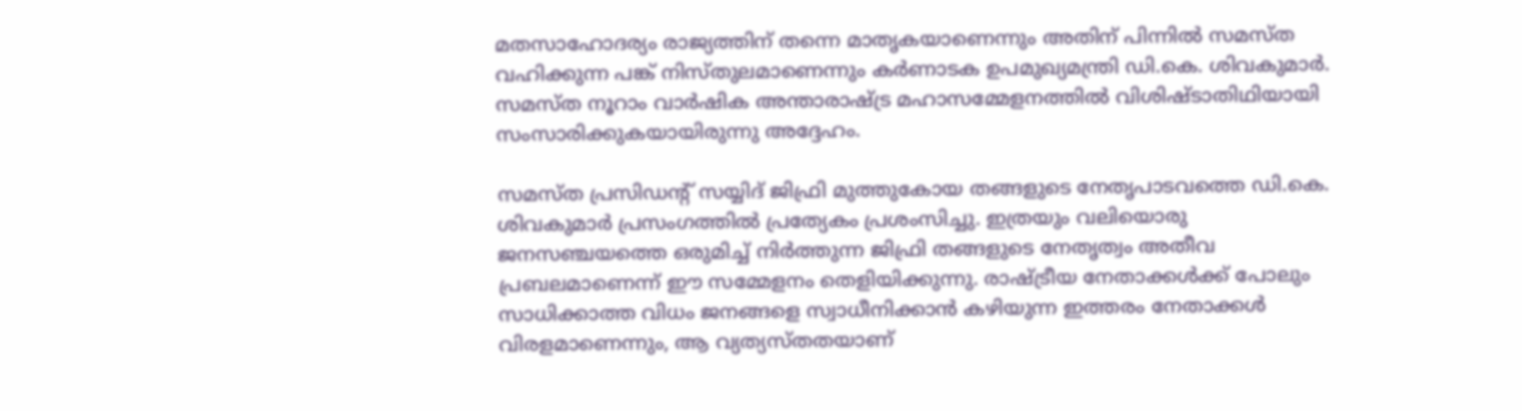മതസാഹോദര്യം രാജ്യത്തിന് തന്നെ മാതൃകയാണെന്നും അതിന് പിന്നില്‍ സമസ്ത വഹിക്കുന്ന പങ്ക് നിസ്തുലമാണെന്നും കര്‍ണാടക ഉപമുഖ്യമന്ത്രി ഡി.കെ. ശിവകുമാര്‍. സമസ്ത നൂറാം വാര്‍ഷിക അന്താരാഷ്ട്ര മഹാസമ്മേളനത്തില്‍ വിശിഷ്ടാതിഥിയായി സംസാരിക്കുകയായിരുന്നു അദ്ദേഹം.

സമസ്ത പ്രസിഡന്റ് സയ്യിദ് ജിഫ്രി മുത്തുകോയ തങ്ങളുടെ നേതൃപാടവത്തെ ഡി.കെ. ശിവകുമാര്‍ പ്രസംഗത്തില്‍ പ്രത്യേകം പ്രശംസിച്ചു. ഇത്രയും വലിയൊരു ജനസഞ്ചയത്തെ ഒരുമിച്ച് നിര്‍ത്തുന്ന ജിഫ്രി തങ്ങളുടെ നേതൃത്വം അതീവ പ്രബലമാണെന്ന് ഈ സമ്മേളനം തെളിയിക്കുന്നു. രാഷ്ട്രീയ നേതാക്കള്‍ക്ക് പോലും സാധിക്കാത്ത വിധം ജനങ്ങളെ സ്വാധീനിക്കാന്‍ കഴിയുന്ന ഇത്തരം നേതാക്കള്‍ വിരളമാണെന്നും, ആ വ്യത്യസ്തതയാണ്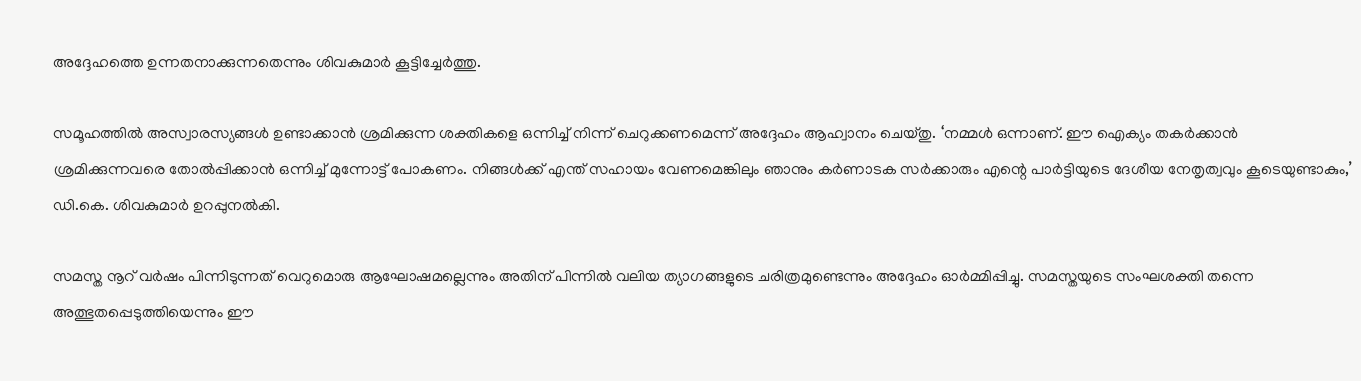അദ്ദേഹത്തെ ഉന്നതനാക്കുന്നതെന്നും ശിവകുമാര്‍ കൂട്ടിച്ചേര്‍ത്തു.

സമൂഹത്തില്‍ അസ്വാരസ്യങ്ങള്‍ ഉണ്ടാക്കാന്‍ ശ്രമിക്കുന്ന ശക്തികളെ ഒന്നിച്ച് നിന്ന് ചെറുക്കണമെന്ന് അദ്ദേഹം ആഹ്വാനം ചെയ്തു. ‘നമ്മള്‍ ഒന്നാണ്. ഈ ഐക്യം തകര്‍ക്കാന്‍ ശ്രമിക്കുന്നവരെ തോല്‍പ്പിക്കാന്‍ ഒന്നിച്ച് മുന്നോട്ട് പോകണം. നിങ്ങള്‍ക്ക് എന്ത് സഹായം വേണമെങ്കിലും ഞാനും കര്‍ണാടക സര്‍ക്കാരും എന്റെ പാര്‍ട്ടിയുടെ ദേശീയ നേതൃത്വവും കൂടെയുണ്ടാകും,’ ഡി.കെ. ശിവകുമാര്‍ ഉറപ്പുനല്‍കി.

സമസ്ത നൂറ് വര്‍ഷം പിന്നിടുന്നത് വെറുമൊരു ആഘോഷമല്ലെന്നും അതിന് പിന്നില്‍ വലിയ ത്യാഗങ്ങളുടെ ചരിത്രമുണ്ടെന്നും അദ്ദേഹം ഓര്‍മ്മിപ്പിച്ചു. സമസ്തയുടെ സംഘശക്തി തന്നെ അത്ഭുതപ്പെടുത്തിയെന്നും ഈ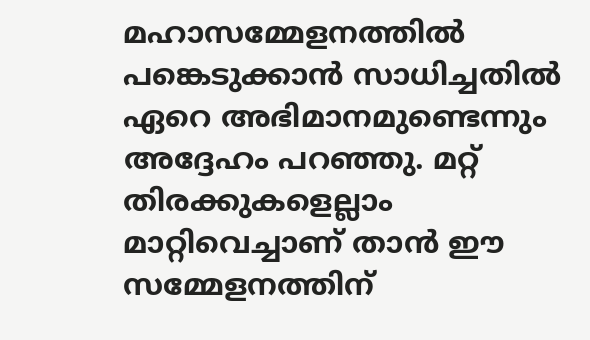മഹാസമ്മേളനത്തില്‍ പങ്കെടുക്കാന്‍ സാധിച്ചതില്‍ ഏറെ അഭിമാനമുണ്ടെന്നും അദ്ദേഹം പറഞ്ഞു. മറ്റ് തിരക്കുകളെല്ലാം മാറ്റിവെച്ചാണ് താന്‍ ഈ സമ്മേളനത്തിന്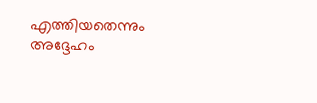എത്തിയതെന്നും അദ്ദേഹം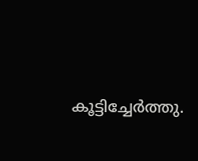കൂട്ടിച്ചേര്‍ത്തു.